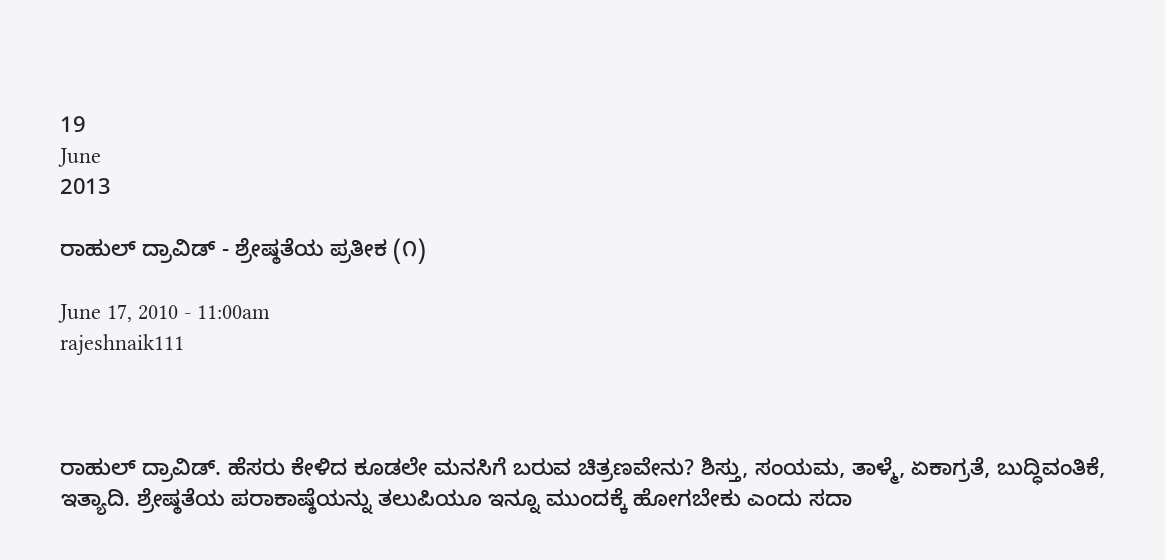19
June
2013

ರಾಹುಲ್ ದ್ರಾವಿಡ್ - ಶ್ರೇಷ್ಠತೆಯ ಪ್ರತೀಕ (೧)

June 17, 2010 - 11:00am
rajeshnaik111



ರಾಹುಲ್ ದ್ರಾವಿಡ್. ಹೆಸರು ಕೇಳಿದ ಕೂಡಲೇ ಮನಸಿಗೆ ಬರುವ ಚಿತ್ರಣವೇನು? ಶಿಸ್ತು, ಸಂಯಮ, ತಾಳ್ಮೆ, ಏಕಾಗ್ರತೆ, ಬುದ್ಧಿವಂತಿಕೆ, ಇತ್ಯಾದಿ. ಶ್ರೇಷ್ಠತೆಯ ಪರಾಕಾಷ್ಠೆಯನ್ನು ತಲುಪಿಯೂ ಇನ್ನೂ ಮುಂದಕ್ಕೆ ಹೋಗಬೇಕು ಎಂದು ಸದಾ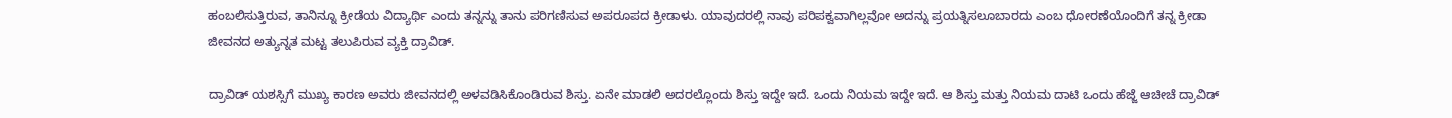ಹಂಬಲಿಸುತ್ತಿರುವ, ತಾನಿನ್ನೂ ಕ್ರೀಡೆಯ ವಿದ್ಯಾರ್ಥಿ ಎಂದು ತನ್ನನ್ನು ತಾನು ಪರಿಗಣಿಸುವ ಅಪರೂಪದ ಕ್ರೀಡಾಳು. ಯಾವುದರಲ್ಲಿ ನಾವು ಪರಿಪಕ್ವವಾಗಿಲ್ಲವೋ ಅದನ್ನು ಪ್ರಯತ್ನಿಸಲೂಬಾರದು ಎಂಬ ಧೋರಣೆಯೊಂದಿಗೆ ತನ್ನ ಕ್ರೀಡಾ ಜೀವನದ ಅತ್ಯುನ್ನತ ಮಟ್ಟ ತಲುಪಿರುವ ವ್ಯಕ್ತಿ ದ್ರಾವಿಡ್.

ದ್ರಾವಿಡ್ ಯಶಸ್ಸಿಗೆ ಮುಖ್ಯ ಕಾರಣ ಅವರು ಜೀವನದಲ್ಲಿ ಅಳವಡಿಸಿಕೊಂಡಿರುವ ಶಿಸ್ತು. ಏನೇ ಮಾಡಲಿ ಅದರಲ್ಲೊಂದು ಶಿಸ್ತು ಇದ್ದೇ ಇದೆ. ಒಂದು ನಿಯಮ ಇದ್ದೇ ಇದೆ. ಆ ಶಿಸ್ತು ಮತ್ತು ನಿಯಮ ದಾಟಿ ಒಂದು ಹೆಜ್ಜೆ ಆಚೀಚೆ ದ್ರಾವಿಡ್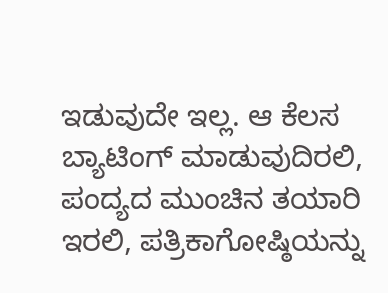ಇಡುವುದೇ ಇಲ್ಲ. ಆ ಕೆಲಸ ಬ್ಯಾಟಿಂಗ್ ಮಾಡುವುದಿರಲಿ, ಪಂದ್ಯದ ಮುಂಚಿನ ತಯಾರಿ ಇರಲಿ, ಪತ್ರಿಕಾಗೋಷ್ಠಿಯನ್ನು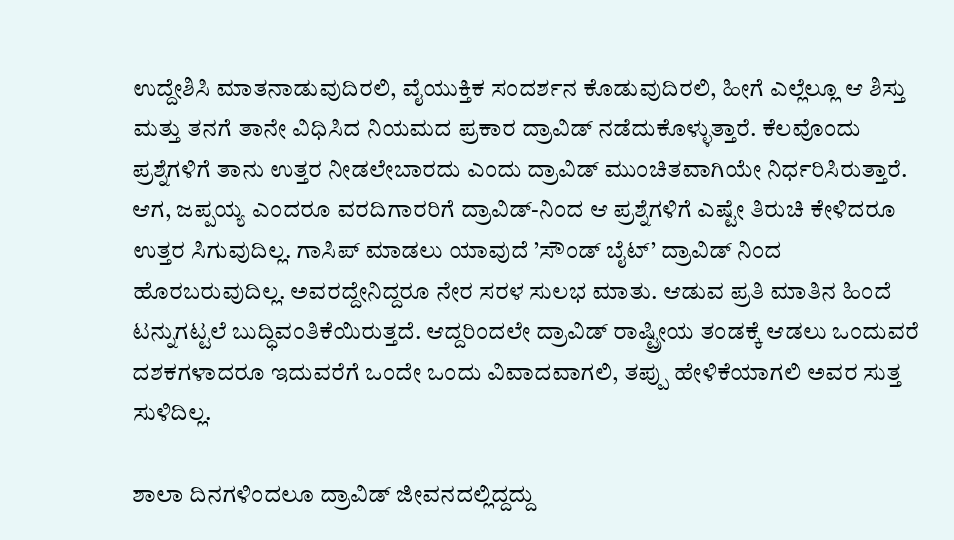ಉದ್ದೇಶಿಸಿ ಮಾತನಾಡುವುದಿರಲಿ, ವೈಯುಕ್ತಿಕ ಸಂದರ್ಶನ ಕೊಡುವುದಿರಲಿ, ಹೀಗೆ ಎಲ್ಲೆಲ್ಲೂ ಆ ಶಿಸ್ತು ಮತ್ತು ತನಗೆ ತಾನೇ ವಿಧಿಸಿದ ನಿಯಮದ ಪ್ರಕಾರ ದ್ರಾವಿಡ್ ನಡೆದುಕೊಳ್ಳುತ್ತಾರೆ. ಕೆಲವೊಂದು ಪ್ರಶ್ನೆಗಳಿಗೆ ತಾನು ಉತ್ತರ ನೀಡಲೇಬಾರದು ಎಂದು ದ್ರಾವಿಡ್ ಮುಂಚಿತವಾಗಿಯೇ ನಿರ್ಧರಿಸಿರುತ್ತಾರೆ. ಆಗ, ಜಪ್ಪಯ್ಯ ಎಂದರೂ ವರದಿಗಾರರಿಗೆ ದ್ರಾವಿಡ್-ನಿಂದ ಆ ಪ್ರಶ್ನೆಗಳಿಗೆ ಎಷ್ಟೇ ತಿರುಚಿ ಕೇಳಿದರೂ ಉತ್ತರ ಸಿಗುವುದಿಲ್ಲ. ಗಾಸಿಪ್ ಮಾಡಲು ಯಾವುದೆ ’ಸೌಂಡ್ ಬೈಟ್’ ದ್ರಾವಿಡ್ ನಿಂದ ಹೊರಬರುವುದಿಲ್ಲ. ಅವರದ್ದೇನಿದ್ದರೂ ನೇರ ಸರಳ ಸುಲಭ ಮಾತು. ಆಡುವ ಪ್ರತಿ ಮಾತಿನ ಹಿಂದೆ ಟನ್ನುಗಟ್ಟಲೆ ಬುದ್ಧಿವಂತಿಕೆಯಿರುತ್ತದೆ. ಆದ್ದರಿಂದಲೇ ದ್ರಾವಿಡ್ ರಾಷ್ಟ್ರೀಯ ತಂಡಕ್ಕೆ ಆಡಲು ಒಂದುವರೆ ದಶಕಗಳಾದರೂ ಇದುವರೆಗೆ ಒಂದೇ ಒಂದು ವಿವಾದವಾಗಲಿ, ತಪ್ಪು ಹೇಳಿಕೆಯಾಗಲಿ ಅವರ ಸುತ್ತ ಸುಳಿದಿಲ್ಲ.

ಶಾಲಾ ದಿನಗಳಿಂದಲೂ ದ್ರಾವಿಡ್ ಜೀವನದಲ್ಲಿದ್ದದ್ದು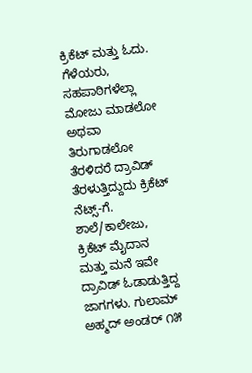ಕ್ರಿಕೆಟ್ ಮತ್ತು ಓದು. ಗೆಳೆಯರು, ಸಹಪಾಠಿಗಳೆಲ್ಲಾ ಮೋಜು ಮಾಡಲೋ ಅಥವಾ ತಿರುಗಾಡಲೋ ತೆರಳಿದರೆ ದ್ರಾವಿಡ್ ತೆರಳುತ್ತಿದ್ದುದು ಕ್ರಿಕೆಟ್ ನೆಟ್ಸ್-ಗೆ. ಶಾಲೆ/ಕಾಲೇಜು, ಕ್ರಿಕೆಟ್ ಮೈದಾನ ಮತ್ತು ಮನೆ ಇವೇ ದ್ರಾವಿಡ್ ಓಡಾಡುತ್ತಿದ್ದ ಜಾಗಗಳು. ಗುಲಾಮ್ ಅಹ್ಮದ್ ಅಂಡರ್ ೧೫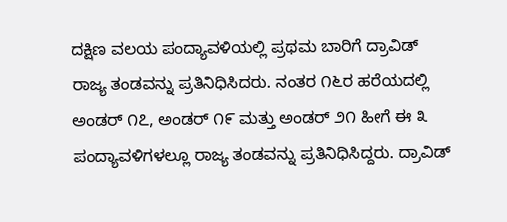ದಕ್ಷಿಣ ವಲಯ ಪಂದ್ಯಾವಳಿಯಲ್ಲಿ ಪ್ರಥಮ ಬಾರಿಗೆ ದ್ರಾವಿಡ್ ರಾಜ್ಯ ತಂಡವನ್ನು ಪ್ರತಿನಿಧಿಸಿದರು. ನಂತರ ೧೬ರ ಹರೆಯದಲ್ಲಿ ಅಂಡರ್ ೧೭, ಅಂಡರ್ ೧೯ ಮತ್ತು ಅಂಡರ್ ೨೧ ಹೀಗೆ ಈ ೩ ಪಂದ್ಯಾವಳಿಗಳಲ್ಲೂ ರಾಜ್ಯ ತಂಡವನ್ನು ಪ್ರತಿನಿಧಿಸಿದ್ದರು. ದ್ರಾವಿಡ್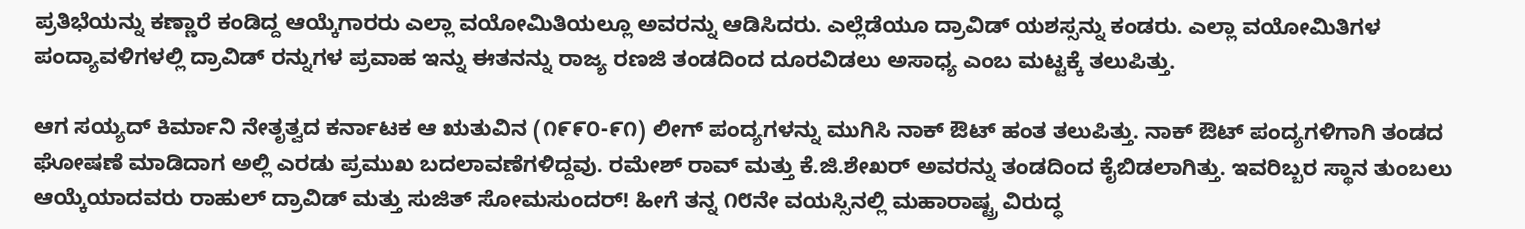ಪ್ರತಿಭೆಯನ್ನು ಕಣ್ಣಾರೆ ಕಂಡಿದ್ದ ಆಯ್ಕೆಗಾರರು ಎಲ್ಲಾ ವಯೋಮಿತಿಯಲ್ಲೂ ಅವರನ್ನು ಆಡಿಸಿದರು. ಎಲ್ಲೆಡೆಯೂ ದ್ರಾವಿಡ್ ಯಶಸ್ಸನ್ನು ಕಂಡರು. ಎಲ್ಲಾ ವಯೋಮಿತಿಗಳ ಪಂದ್ಯಾವಳಿಗಳಲ್ಲಿ ದ್ರಾವಿಡ್ ರನ್ನುಗಳ ಪ್ರವಾಹ ಇನ್ನು ಈತನನ್ನು ರಾಜ್ಯ ರಣಜಿ ತಂಡದಿಂದ ದೂರವಿಡಲು ಅಸಾಧ್ಯ ಎಂಬ ಮಟ್ಟಕ್ಕೆ ತಲುಪಿತ್ತು.

ಆಗ ಸಯ್ಯದ್ ಕಿರ್ಮಾನಿ ನೇತೃತ್ವದ ಕರ್ನಾಟಕ ಆ ಋತುವಿನ (೧೯೯೦-೯೧) ಲೀಗ್ ಪಂದ್ಯಗಳನ್ನು ಮುಗಿಸಿ ನಾಕ್ ಔಟ್ ಹಂತ ತಲುಪಿತ್ತು. ನಾಕ್ ಔಟ್ ಪಂದ್ಯಗಳಿಗಾಗಿ ತಂಡದ ಘೋಷಣೆ ಮಾಡಿದಾಗ ಅಲ್ಲಿ ಎರಡು ಪ್ರಮುಖ ಬದಲಾವಣೆಗಳಿದ್ದವು. ರಮೇಶ್ ರಾವ್ ಮತ್ತು ಕೆ.ಜಿ.ಶೇಖರ್ ಅವರನ್ನು ತಂಡದಿಂದ ಕೈಬಿಡಲಾಗಿತ್ತು. ಇವರಿಬ್ಬರ ಸ್ಥಾನ ತುಂಬಲು ಆಯ್ಕೆಯಾದವರು ರಾಹುಲ್ ದ್ರಾವಿಡ್ ಮತ್ತು ಸುಜಿತ್ ಸೋಮಸುಂದರ್! ಹೀಗೆ ತನ್ನ ೧೮ನೇ ವಯಸ್ಸಿನಲ್ಲಿ ಮಹಾರಾಷ್ಟ್ರ ವಿರುದ್ಧ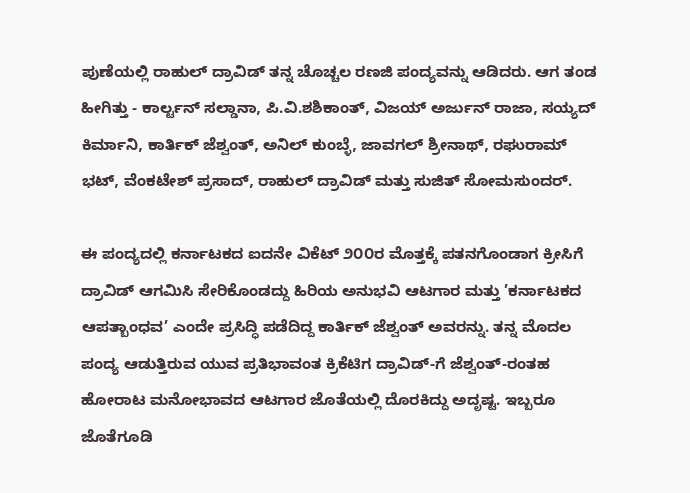ಪುಣೆಯಲ್ಲಿ ರಾಹುಲ್ ದ್ರಾವಿಡ್ ತನ್ನ ಚೊಚ್ಚಲ ರಣಜಿ ಪಂದ್ಯವನ್ನು ಆಡಿದರು. ಆಗ ತಂಡ ಹೀಗಿತ್ತು - ಕಾರ್ಲ್ಟನ್ ಸಲ್ಡಾನಾ, ಪಿ.ವಿ.ಶಶಿಕಾಂತ್, ವಿಜಯ್ ಅರ್ಜುನ್ ರಾಜಾ, ಸಯ್ಯದ್ ಕಿರ್ಮಾನಿ, ಕಾರ್ತಿಕ್ ಜೆಶ್ವಂತ್, ಅನಿಲ್ ಕುಂಬ್ಳೆ, ಜಾವಗಲ್ ಶ್ರೀನಾಥ್, ರಘುರಾಮ್ ಭಟ್, ವೆಂಕಟೇಶ್ ಪ್ರಸಾದ್, ರಾಹುಲ್ ದ್ರಾವಿಡ್ ಮತ್ತು ಸುಜಿತ್ ಸೋಮಸುಂದರ್.

ಈ ಪಂದ್ಯದಲ್ಲಿ ಕರ್ನಾಟಕದ ಐದನೇ ವಿಕೆಟ್ ೨೦೦ರ ಮೊತ್ತಕ್ಕೆ ಪತನಗೊಂಡಾಗ ಕ್ರೀಸಿಗೆ ದ್ರಾವಿಡ್ ಆಗಮಿಸಿ ಸೇರಿಕೊಂಡದ್ದು ಹಿರಿಯ ಅನುಭವಿ ಆಟಗಾರ ಮತ್ತು ’ಕರ್ನಾಟಕದ ಆಪತ್ಬಾಂಧವ’ ಎಂದೇ ಪ್ರಸಿದ್ಧಿ ಪಡೆದಿದ್ದ ಕಾರ್ತಿಕ್ ಜೆಶ್ವಂತ್ ಅವರನ್ನು. ತನ್ನ ಮೊದಲ ಪಂದ್ಯ ಆಡುತ್ತಿರುವ ಯುವ ಪ್ರತಿಭಾವಂತ ಕ್ರಿಕೆಟಿಗ ದ್ರಾವಿಡ್-ಗೆ ಜೆಶ್ವಂತ್-ರಂತಹ ಹೋರಾಟ ಮನೋಭಾವದ ಆಟಗಾರ ಜೊತೆಯಲ್ಲಿ ದೊರಕಿದ್ದು ಅದೃಷ್ಟ. ಇಬ್ಬರೂ ಜೊತೆಗೂಡಿ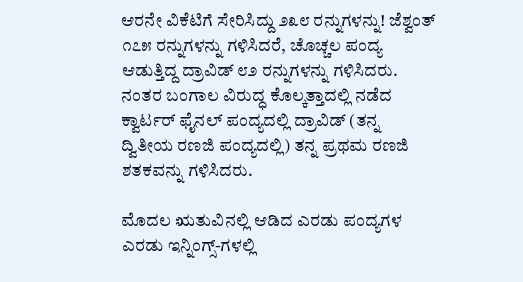ಆರನೇ ವಿಕೆಟಿಗೆ ಸೇರಿಸಿದ್ದು ೨೩೮ ರನ್ನುಗಳನ್ನು! ಜೆಶ್ವಂತ್ ೧೭೫ ರನ್ನುಗಳನ್ನು ಗಳಿಸಿದರೆ, ಚೊಚ್ಚಲ ಪಂದ್ಯ ಆಡುತ್ತಿದ್ದ ದ್ರಾವಿಡ್ ೮೨ ರನ್ನುಗಳನ್ನು ಗಳಿಸಿದರು. ನಂತರ ಬಂಗಾಲ ವಿರುದ್ಧ ಕೊಲ್ಕತ್ತಾದಲ್ಲಿ ನಡೆದ ಕ್ವಾರ್ಟರ್ ಫೈನಲ್ ಪಂದ್ಯದಲ್ಲಿ ದ್ರಾವಿಡ್ (ತನ್ನ ದ್ವಿತೀಯ ರಣಜಿ ಪಂದ್ಯದಲ್ಲಿ) ತನ್ನ ಪ್ರಥಮ ರಣಜಿ ಶತಕವನ್ನು ಗಳಿಸಿದರು.

ಮೊದಲ ಋತುವಿನಲ್ಲಿ ಆಡಿದ ಎರಡು ಪಂದ್ಯಗಳ ಎರಡು ಇನ್ನಿಂಗ್ಸ್-ಗಳಲ್ಲಿ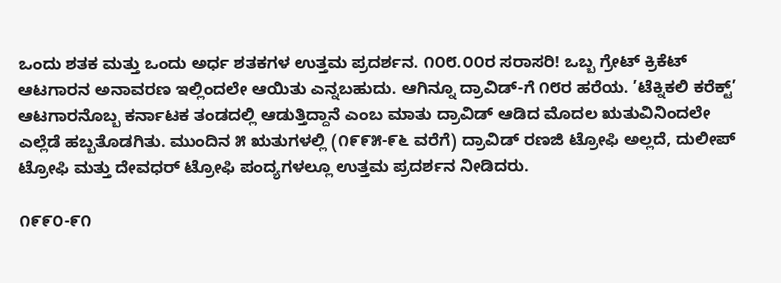ಒಂದು ಶತಕ ಮತ್ತು ಒಂದು ಅರ್ಧ ಶತಕಗಳ ಉತ್ತಮ ಪ್ರದರ್ಶನ. ೧೦೮.೦೦ರ ಸರಾಸರಿ! ಒಬ್ಬ ಗ್ರೇಟ್ ಕ್ರಿಕೆಟ್ ಆಟಗಾರನ ಅನಾವರಣ ಇಲ್ಲಿಂದಲೇ ಆಯಿತು ಎನ್ನಬಹುದು. ಆಗಿನ್ನೂ ದ್ರಾವಿಡ್-ಗೆ ೧೮ರ ಹರೆಯ. ’ಟೆಕ್ನಿಕಲಿ ಕರೆಕ್ಟ್’ ಆಟಗಾರನೊಬ್ಬ ಕರ್ನಾಟಕ ತಂಡದಲ್ಲಿ ಆಡುತ್ತಿದ್ದಾನೆ ಎಂಬ ಮಾತು ದ್ರಾವಿಡ್ ಆಡಿದ ಮೊದಲ ಋತುವಿನಿಂದಲೇ ಎಲ್ಲೆಡೆ ಹಬ್ಬತೊಡಗಿತು. ಮುಂದಿನ ೫ ಋತುಗಳಲ್ಲಿ (೧೯೯೫-೯೬ ವರೆಗೆ) ದ್ರಾವಿಡ್ ರಣಜಿ ಟ್ರೋಫಿ ಅಲ್ಲದೆ, ದುಲೀಪ್ ಟ್ರೋಫಿ ಮತ್ತು ದೇವಧರ್ ಟ್ರೋಫಿ ಪಂದ್ಯಗಳಲ್ಲೂ ಉತ್ತಮ ಪ್ರದರ್ಶನ ನೀಡಿದರು.

೧೯೯೦-೯೧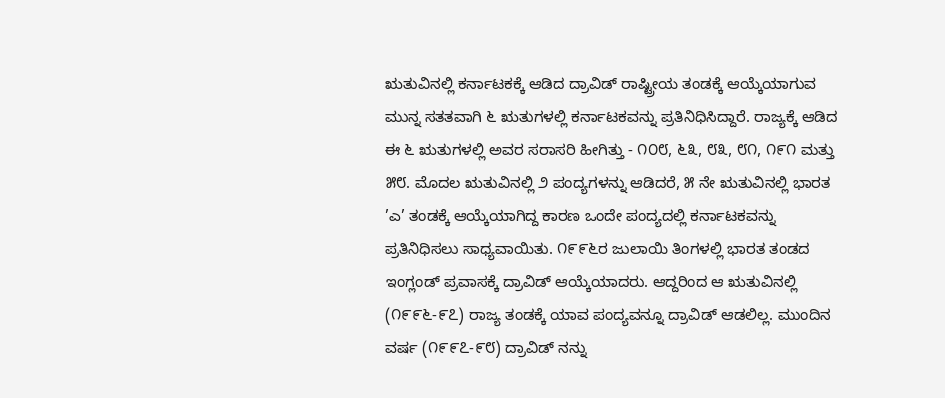ಋತುವಿನಲ್ಲಿ ಕರ್ನಾಟಕಕ್ಕೆ ಆಡಿದ ದ್ರಾವಿಡ್ ರಾಷ್ಟ್ರೀಯ ತಂಡಕ್ಕೆ ಆಯ್ಕೆಯಾಗುವ ಮುನ್ನ ಸತತವಾಗಿ ೬ ಋತುಗಳಲ್ಲಿ ಕರ್ನಾಟಕವನ್ನು ಪ್ರತಿನಿಧಿಸಿದ್ದಾರೆ. ರಾಜ್ಯಕ್ಕೆ ಆಡಿದ ಈ ೬ ಋತುಗಳಲ್ಲಿ ಅವರ ಸರಾಸರಿ ಹೀಗಿತ್ತು - ೧೦೮, ೬೩, ೮೩, ೮೧, ೧೯೧ ಮತ್ತು ೫೮. ಮೊದಲ ಋತುವಿನಲ್ಲಿ ೨ ಪಂದ್ಯಗಳನ್ನು ಆಡಿದರೆ, ೫ ನೇ ಋತುವಿನಲ್ಲಿ ಭಾರತ ’ಎ’ ತಂಡಕ್ಕೆ ಆಯ್ಕೆಯಾಗಿದ್ದ ಕಾರಣ ಒಂದೇ ಪಂದ್ಯದಲ್ಲಿ ಕರ್ನಾಟಕವನ್ನು ಪ್ರತಿನಿಧಿಸಲು ಸಾಧ್ಯವಾಯಿತು. ೧೯೯೬ರ ಜುಲಾಯಿ ತಿಂಗಳಲ್ಲಿ ಭಾರತ ತಂಡದ ಇಂಗ್ಲಂಡ್ ಪ್ರವಾಸಕ್ಕೆ ದ್ರಾವಿಡ್ ಆಯ್ಕೆಯಾದರು. ಆದ್ದರಿಂದ ಆ ಋತುವಿನಲ್ಲಿ (೧೯೯೬-೯೭) ರಾಜ್ಯ ತಂಡಕ್ಕೆ ಯಾವ ಪಂದ್ಯವನ್ನೂ ದ್ರಾವಿಡ್ ಆಡಲಿಲ್ಲ. ಮುಂದಿನ ವರ್ಷ (೧೯೯೭-೯೮) ದ್ರಾವಿಡ್ ನನ್ನು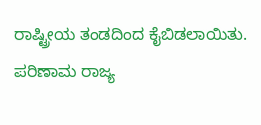ರಾಷ್ಟ್ರೀಯ ತಂಡದಿಂದ ಕೈಬಿಡಲಾಯಿತು. ಪರಿಣಾಮ ರಾಜ್ಯ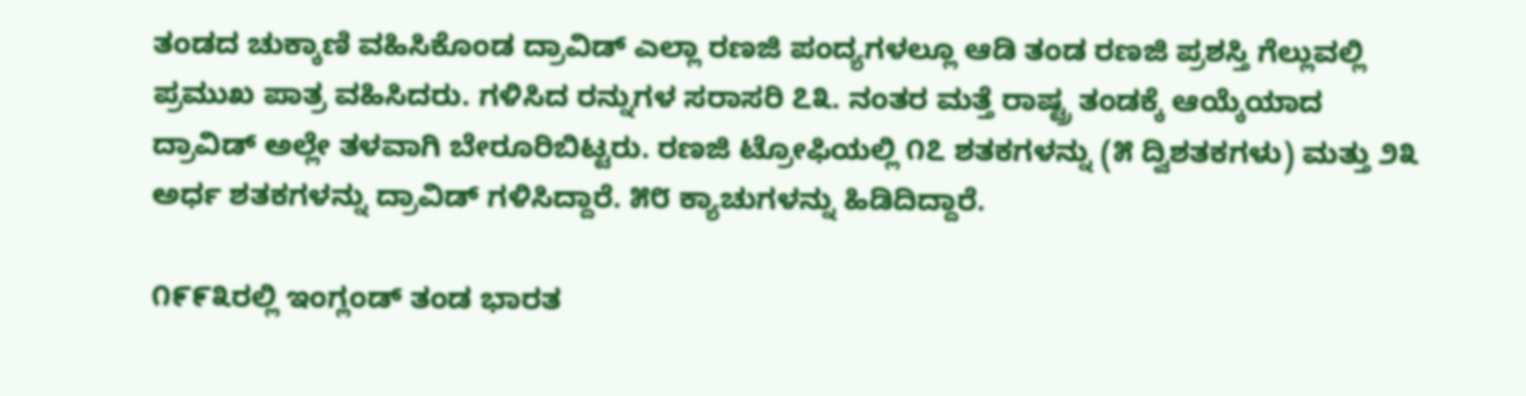ತಂಡದ ಚುಕ್ಕಾಣಿ ವಹಿಸಿಕೊಂಡ ದ್ರಾವಿಡ್ ಎಲ್ಲಾ ರಣಜಿ ಪಂದ್ಯಗಳಲ್ಲೂ ಆಡಿ ತಂಡ ರಣಜಿ ಪ್ರಶಸ್ತಿ ಗೆಲ್ಲುವಲ್ಲಿ ಪ್ರಮುಖ ಪಾತ್ರ ವಹಿಸಿದರು. ಗಳಿಸಿದ ರನ್ನುಗಳ ಸರಾಸರಿ ೭೩. ನಂತರ ಮತ್ತೆ ರಾಷ್ಟ್ರ ತಂಡಕ್ಕೆ ಆಯ್ಕೆಯಾದ ದ್ರಾವಿಡ್ ಅಲ್ಲೇ ತಳವಾಗಿ ಬೇರೂರಿಬಿಟ್ಟರು. ರಣಜಿ ಟ್ರೋಫಿಯಲ್ಲಿ ೧೭ ಶತಕಗಳನ್ನು (೫ ದ್ವಿಶತಕಗಳು) ಮತ್ತು ೨೩ ಅರ್ಧ ಶತಕಗಳನ್ನು ದ್ರಾವಿಡ್ ಗಳಿಸಿದ್ದಾರೆ. ೫೮ ಕ್ಯಾಚುಗಳನ್ನು ಹಿಡಿದಿದ್ದಾರೆ.

೧೯೯೩ರಲ್ಲಿ ಇಂಗ್ಲಂಡ್ ತಂಡ ಭಾರತ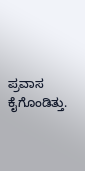ಪ್ರವಾಸ ಕೈಗೊಂಡಿತ್ತು.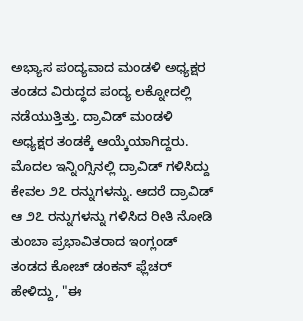ಅಭ್ಯಾಸ ಪಂದ್ಯವಾದ ಮಂಡಳಿ ಅಧ್ಯಕ್ಷರ ತಂಡದ ವಿರುದ್ಧದ ಪಂದ್ಯ ಲಕ್ನೋದಲ್ಲಿ ನಡೆಯುತ್ತಿತ್ತು. ದ್ರಾವಿಡ್ ಮಂಡಳಿ ಅಧ್ಯಕ್ಷರ ತಂಡಕ್ಕೆ ಆಯ್ಕೆಯಾಗಿದ್ದರು. ಮೊದಲ ಇನ್ನಿಂಗ್ಸಿನಲ್ಲಿ ದ್ರಾವಿಡ್ ಗಳಿಸಿದ್ದು ಕೇವಲ ೨೭ ರನ್ನುಗಳನ್ನು. ಆದರೆ ದ್ರಾವಿಡ್ ಆ ೨೭ ರನ್ನುಗಳನ್ನು ಗಳಿಸಿದ ರೀತಿ ನೋಡಿ ತುಂಬಾ ಪ್ರಭಾವಿತರಾದ ಇಂಗ್ಲಂಡ್ ತಂಡದ ಕೋಚ್ ಡಂಕನ್ ಫ್ಲೆಚರ್ ಹೇಳಿದ್ದು, "ಈ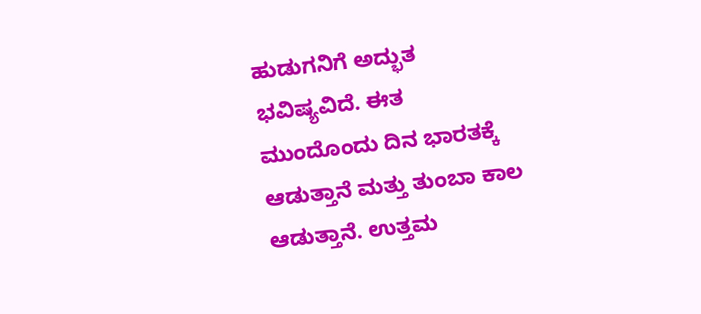ಹುಡುಗನಿಗೆ ಅದ್ಭುತ ಭವಿಷ್ಯವಿದೆ. ಈತ ಮುಂದೊಂದು ದಿನ ಭಾರತಕ್ಕೆ ಆಡುತ್ತಾನೆ ಮತ್ತು ತುಂಬಾ ಕಾಲ ಆಡುತ್ತಾನೆ. ಉತ್ತಮ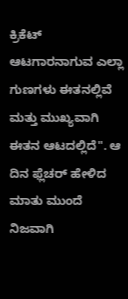ಕ್ರಿಕೆಟ್ ಆಟಗಾರನಾಗುವ ಎಲ್ಲಾ ಗುಣಗಳು ಈತನಲ್ಲಿವೆ ಮತ್ತು ಮುಖ್ಯವಾಗಿ ಈತನ ಆಟದಲ್ಲಿದೆ". ಆ ದಿನ ಫ್ಲೆಚರ್ ಹೇಳಿದ ಮಾತು ಮುಂದೆ ನಿಜವಾಗಿ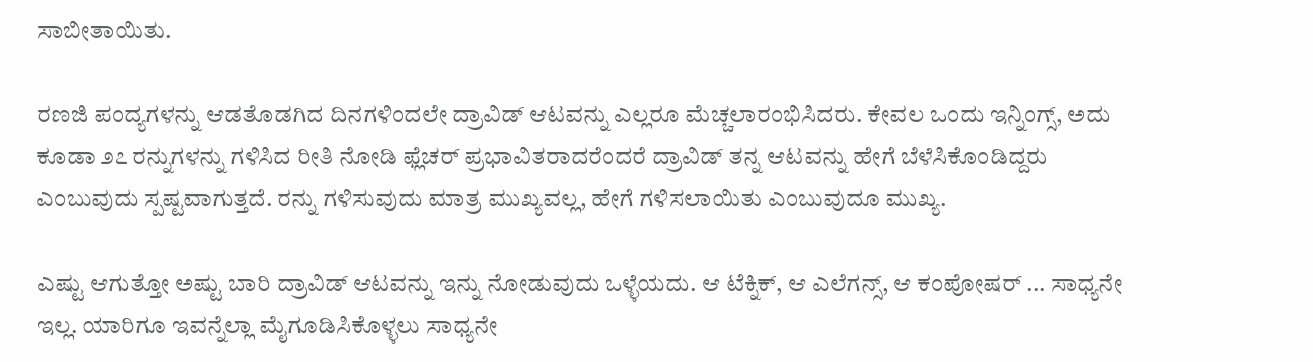ಸಾಬೀತಾಯಿತು.

ರಣಜಿ ಪಂದ್ಯಗಳನ್ನು ಆಡತೊಡಗಿದ ದಿನಗಳಿಂದಲೇ ದ್ರಾವಿಡ್ ಆಟವನ್ನು ಎಲ್ಲರೂ ಮೆಚ್ಚಲಾರಂಭಿಸಿದರು. ಕೇವಲ ಒಂದು ಇನ್ನಿಂಗ್ಸ್, ಅದು ಕೂಡಾ ೨೭ ರನ್ನುಗಳನ್ನು ಗಳಿಸಿದ ರೀತಿ ನೋಡಿ ಫ್ಲೆಚರ್ ಪ್ರಭಾವಿತರಾದರೆಂದರೆ ದ್ರಾವಿಡ್ ತನ್ನ ಆಟವನ್ನು ಹೇಗೆ ಬೆಳೆಸಿಕೊಂಡಿದ್ದರು ಎಂಬುವುದು ಸ್ಪಷ್ಟವಾಗುತ್ತದೆ. ರನ್ನು ಗಳಿಸುವುದು ಮಾತ್ರ ಮುಖ್ಯವಲ್ಲ, ಹೇಗೆ ಗಳಿಸಲಾಯಿತು ಎಂಬುವುದೂ ಮುಖ್ಯ.

ಎಷ್ಟು ಆಗುತ್ತೋ ಅಷ್ಟು ಬಾರಿ ದ್ರಾವಿಡ್ ಆಟವನ್ನು ಇನ್ನು ನೋಡುವುದು ಒಳ್ಳೆಯದು. ಆ ಟೆಕ್ನಿಕ್, ಆ ಎಲೆಗನ್ಸ್, ಆ ಕಂಪೋಷರ್ ... ಸಾಧ್ಯನೇ ಇಲ್ಲ. ಯಾರಿಗೂ ಇವನ್ನೆಲ್ಲಾ ಮೈಗೂಡಿಸಿಕೊಳ್ಳಲು ಸಾಧ್ಯನೇ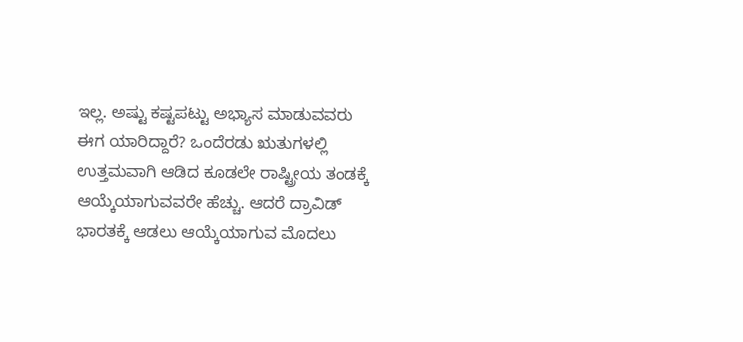ಇಲ್ಲ. ಅಷ್ಟು ಕಷ್ಟಪಟ್ಟು ಅಭ್ಯಾಸ ಮಾಡುವವರು ಈಗ ಯಾರಿದ್ದಾರೆ? ಒಂದೆರಡು ಋತುಗಳಲ್ಲಿ ಉತ್ತಮವಾಗಿ ಆಡಿದ ಕೂಡಲೇ ರಾಷ್ಟ್ರೀಯ ತಂಡಕ್ಕೆ ಆಯ್ಕೆಯಾಗುವವರೇ ಹೆಚ್ಚು. ಆದರೆ ದ್ರಾವಿಡ್ ಭಾರತಕ್ಕೆ ಆಡಲು ಆಯ್ಕೆಯಾಗುವ ಮೊದಲು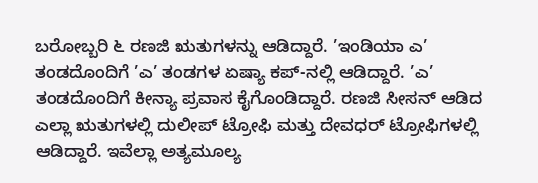ಬರೋಬ್ಬರಿ ೬ ರಣಜಿ ಋತುಗಳನ್ನು ಆಡಿದ್ದಾರೆ. ’ಇಂಡಿಯಾ ಎ’ ತಂಡದೊಂದಿಗೆ ’ಎ’ ತಂಡಗಳ ಏಷ್ಯಾ ಕಪ್-ನಲ್ಲಿ ಆಡಿದ್ದಾರೆ. ’ಎ’ ತಂಡದೊಂದಿಗೆ ಕೀನ್ಯಾ ಪ್ರವಾಸ ಕೈಗೊಂಡಿದ್ದಾರೆ. ರಣಜಿ ಸೀಸನ್ ಆಡಿದ ಎಲ್ಲಾ ಋತುಗಳಲ್ಲಿ ದುಲೀಪ್ ಟ್ರೋಫಿ ಮತ್ತು ದೇವಧರ್ ಟ್ರೋಫಿಗಳಲ್ಲಿ ಆಡಿದ್ದಾರೆ. ಇವೆಲ್ಲಾ ಅತ್ಯಮೂಲ್ಯ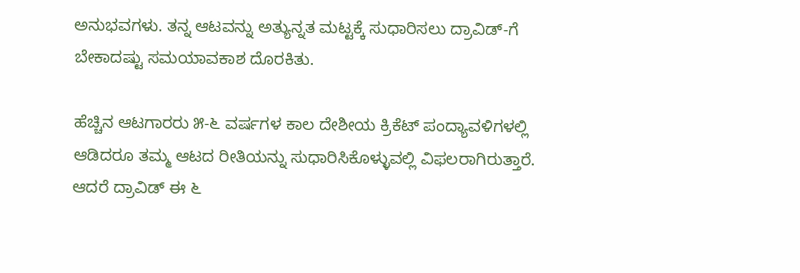ಅನುಭವಗಳು. ತನ್ನ ಆಟವನ್ನು ಅತ್ಯುನ್ನತ ಮಟ್ಟಕ್ಕೆ ಸುಧಾರಿಸಲು ದ್ರಾವಿಡ್-ಗೆ ಬೇಕಾದಷ್ಟು ಸಮಯಾವಕಾಶ ದೊರಕಿತು.

ಹೆಚ್ಚಿನ ಆಟಗಾರರು ೫-೬ ವರ್ಷಗಳ ಕಾಲ ದೇಶೀಯ ಕ್ರಿಕೆಟ್ ಪಂದ್ಯಾವಳಿಗಳಲ್ಲಿ ಆಡಿದರೂ ತಮ್ಮ ಆಟದ ರೀತಿಯನ್ನು ಸುಧಾರಿಸಿಕೊಳ್ಳುವಲ್ಲಿ ವಿಫಲರಾಗಿರುತ್ತಾರೆ. ಆದರೆ ದ್ರಾವಿಡ್ ಈ ೬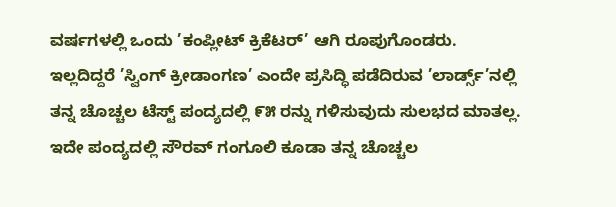ವರ್ಷಗಳಲ್ಲಿ ಒಂದು ’ಕಂಪ್ಲೀಟ್ ಕ್ರಿಕೆಟರ್’ ಆಗಿ ರೂಪುಗೊಂಡರು. ಇಲ್ಲದಿದ್ದರೆ ’ಸ್ವಿಂಗ್ ಕ್ರೀಡಾಂಗಣ’ ಎಂದೇ ಪ್ರಸಿದ್ಧಿ ಪಡೆದಿರುವ ’ಲಾರ್ಡ್ಸ್’ನಲ್ಲಿ ತನ್ನ ಚೊಚ್ಚಲ ಟೆಸ್ಟ್ ಪಂದ್ಯದಲ್ಲಿ ೯೫ ರನ್ನು ಗಳಿಸುವುದು ಸುಲಭದ ಮಾತಲ್ಲ. ಇದೇ ಪಂದ್ಯದಲ್ಲಿ ಸೌರವ್ ಗಂಗೂಲಿ ಕೂಡಾ ತನ್ನ ಚೊಚ್ಚಲ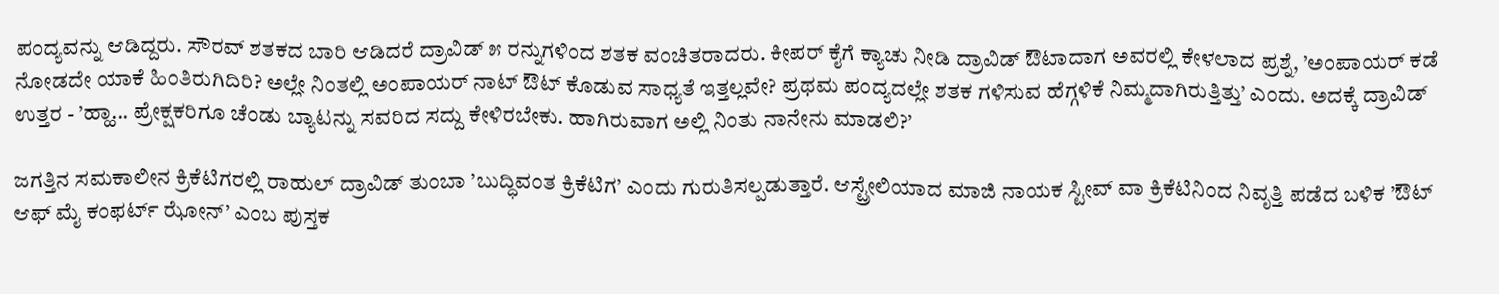ಪಂದ್ಯವನ್ನು ಆಡಿದ್ದರು. ಸೌರವ್ ಶತಕದ ಬಾರಿ ಆಡಿದರೆ ದ್ರಾವಿಡ್ ೫ ರನ್ನುಗಳಿಂದ ಶತಕ ವಂಚಿತರಾದರು. ಕೀಪರ್ ಕೈಗೆ ಕ್ಯಾಚು ನೀಡಿ ದ್ರಾವಿಡ್ ಔಟಾದಾಗ ಅವರಲ್ಲಿ ಕೇಳಲಾದ ಪ್ರಶ್ನೆ, ’ಅಂಪಾಯರ್ ಕಡೆ ನೋಡದೇ ಯಾಕೆ ಹಿಂತಿರುಗಿದಿರಿ? ಅಲ್ಲೇ ನಿಂತಲ್ಲಿ ಅಂಪಾಯರ್ ನಾಟ್ ಔಟ್ ಕೊಡುವ ಸಾಧ್ಯತೆ ಇತ್ತಲ್ಲವೇ? ಪ್ರಥಮ ಪಂದ್ಯದಲ್ಲೇ ಶತಕ ಗಳಿಸುವ ಹೆಗ್ಗಳಿಕೆ ನಿಮ್ಮದಾಗಿರುತ್ತಿತ್ತು’ ಎಂದು. ಅದಕ್ಕೆ ದ್ರಾವಿಡ್ ಉತ್ತರ - ’ಹ್ಹಾ... ಪ್ರೇಕ್ಷಕರಿಗೂ ಚೆಂಡು ಬ್ಯಾಟನ್ನು ಸವರಿದ ಸದ್ದು ಕೇಳಿರಬೇಕು. ಹಾಗಿರುವಾಗ ಅಲ್ಲಿ ನಿಂತು ನಾನೇನು ಮಾಡಲಿ?’

ಜಗತ್ತಿನ ಸಮಕಾಲೀನ ಕ್ರಿಕೆಟಿಗರಲ್ಲಿ ರಾಹುಲ್ ದ್ರಾವಿಡ್ ತುಂಬಾ ’ಬುದ್ಧಿವಂತ ಕ್ರಿಕೆಟಿಗ’ ಎಂದು ಗುರುತಿಸಲ್ಪಡುತ್ತಾರೆ. ಆಸ್ಟ್ರೇಲಿಯಾದ ಮಾಜಿ ನಾಯಕ ಸ್ಟೀವ್ ವಾ ಕ್ರಿಕೆಟಿನಿಂದ ನಿವೃತ್ತಿ ಪಡೆದ ಬಳಿಕ ’ಔಟ್ ಆಫ್ ಮೈ ಕಂಫರ್ಟ್ ಝೋನ್’ ಎಂಬ ಪುಸ್ತಕ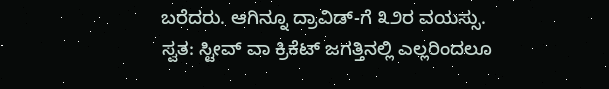ಬರೆದರು. ಆಗಿನ್ನೂ ದ್ರಾವಿಡ್-ಗೆ ೩೨ರ ವಯಸ್ಸು. ಸ್ವತ: ಸ್ಟೀವ್ ವಾ ಕ್ರಿಕೆಟ್ ಜಗತ್ತಿನಲ್ಲಿ ಎಲ್ಲರಿಂದಲೂ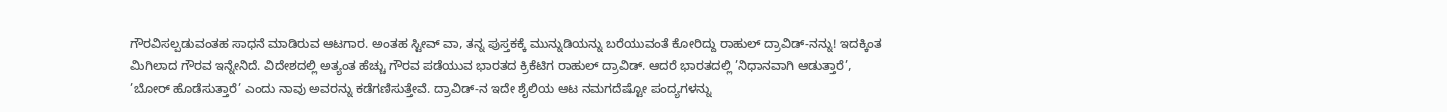ಗೌರವಿಸಲ್ಪಡುವಂತಹ ಸಾಧನೆ ಮಾಡಿರುವ ಆಟಗಾರ. ಅಂತಹ ಸ್ಟೀವ್ ವಾ, ತನ್ನ ಪುಸ್ತಕಕ್ಕೆ ಮುನ್ನುಡಿಯನ್ನು ಬರೆಯುವಂತೆ ಕೋರಿದ್ದು ರಾಹುಲ್ ದ್ರಾವಿಡ್-ನನ್ನು! ಇದಕ್ಕಿಂತ ಮಿಗಿಲಾದ ಗೌರವ ಇನ್ನೇನಿದೆ. ವಿದೇಶದಲ್ಲಿ ಅತ್ಯಂತ ಹೆಚ್ಚು ಗೌರವ ಪಡೆಯುವ ಭಾರತದ ಕ್ರಿಕೆಟಿಗ ರಾಹುಲ್ ದ್ರಾವಿಡ್. ಆದರೆ ಭಾರತದಲ್ಲಿ ’ನಿಧಾನವಾಗಿ ಆಡುತ್ತಾರೆ’, ’ಬೋರ್ ಹೊಡೆಸುತ್ತಾರೆ’ ಎಂದು ನಾವು ಅವರನ್ನು ಕಡೆಗಣಿಸುತ್ತೇವೆ. ದ್ರಾವಿಡ್-ನ ಇದೇ ಶೈಲಿಯ ಆಟ ನಮಗದೆಷ್ಟೋ ಪಂದ್ಯಗಳನ್ನು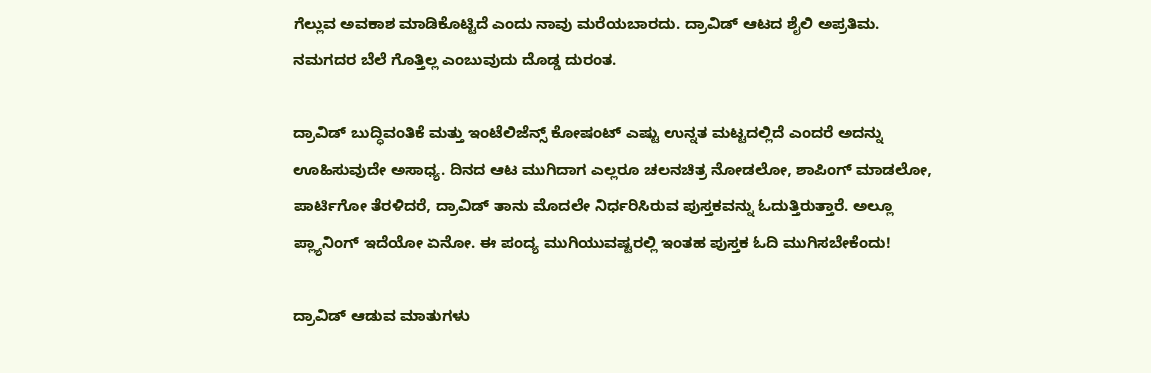ಗೆಲ್ಲುವ ಅವಕಾಶ ಮಾಡಿಕೊಟ್ಟಿದೆ ಎಂದು ನಾವು ಮರೆಯಬಾರದು. ದ್ರಾವಿಡ್ ಆಟದ ಶೈಲಿ ಅಪ್ರತಿಮ. ನಮಗದರ ಬೆಲೆ ಗೊತ್ತಿಲ್ಲ ಎಂಬುವುದು ದೊಡ್ಡ ದುರಂತ.

ದ್ರಾವಿಡ್ ಬುದ್ಧಿವಂತಿಕೆ ಮತ್ತು ಇಂಟೆಲಿಜೆನ್ಸ್ ಕೋಷಂಟ್ ಎಷ್ಟು ಉನ್ನತ ಮಟ್ಟದಲ್ಲಿದೆ ಎಂದರೆ ಅದನ್ನು ಊಹಿಸುವುದೇ ಅಸಾಧ್ಯ. ದಿನದ ಆಟ ಮುಗಿದಾಗ ಎಲ್ಲರೂ ಚಲನಚಿತ್ರ ನೋಡಲೋ, ಶಾಪಿಂಗ್ ಮಾಡಲೋ, ಪಾರ್ಟಿಗೋ ತೆರಳಿದರೆ, ದ್ರಾವಿಡ್ ತಾನು ಮೊದಲೇ ನಿರ್ಧರಿಸಿರುವ ಪುಸ್ತಕವನ್ನು ಓದುತ್ತಿರುತ್ತಾರೆ. ಅಲ್ಲೂ ಪ್ಲ್ಯಾನಿಂಗ್ ಇದೆಯೋ ಏನೋ. ಈ ಪಂದ್ಯ ಮುಗಿಯುವಷ್ಟರಲ್ಲಿ ಇಂತಹ ಪುಸ್ತಕ ಓದಿ ಮುಗಿಸಬೇಕೆಂದು!

ದ್ರಾವಿಡ್ ಆಡುವ ಮಾತುಗಳು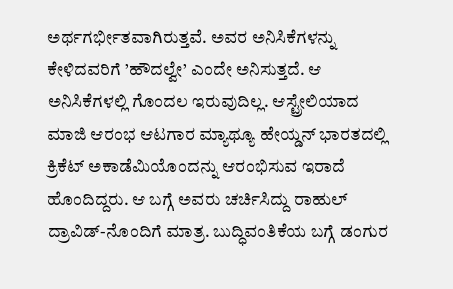ಅರ್ಥಗರ್ಭೀತವಾಗಿರುತ್ತವೆ. ಅವರ ಅನಿಸಿಕೆಗಳನ್ನು ಕೇಳಿದವರಿಗೆ ’ಹೌದಲ್ವೇ’ ಎಂದೇ ಅನಿಸುತ್ತದೆ. ಆ ಅನಿಸಿಕೆಗಳಲ್ಲಿ ಗೊಂದಲ ಇರುವುದಿಲ್ಲ. ಆಸ್ಟ್ರೇಲಿಯಾದ ಮಾಜಿ ಆರಂಭ ಆಟಗಾರ ಮ್ಯಾಥ್ಯೂ ಹೇಯ್ಡನ್ ಭಾರತದಲ್ಲಿ ಕ್ರಿಕೆಟ್ ಅಕಾಡೆಮಿಯೊಂದನ್ನು ಆರಂಭಿಸುವ ಇರಾದೆ ಹೊಂದಿದ್ದರು. ಆ ಬಗ್ಗೆ ಅವರು ಚರ್ಚಿಸಿದ್ದು ರಾಹುಲ್ ದ್ರಾವಿಡ್-ನೊಂದಿಗೆ ಮಾತ್ರ. ಬುದ್ಧಿವಂತಿಕೆಯ ಬಗ್ಗೆ ಡಂಗುರ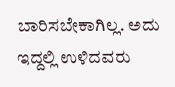ಬಾರಿಸಬೇಕಾಗಿಲ್ಲ. ಅದು ಇದ್ದಲ್ಲಿ ಉಳಿದವರು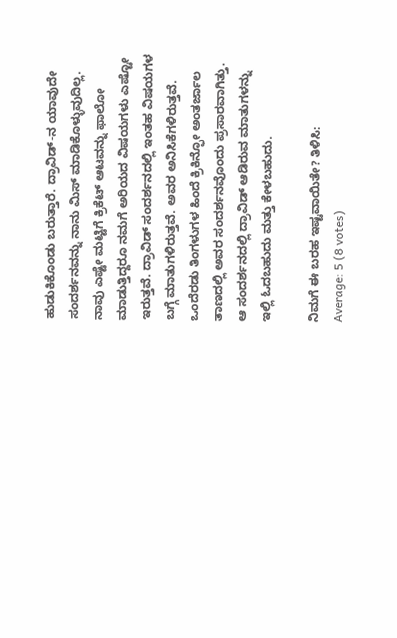ಹುಡುಕಿಕೊಂಡು ಬರುತ್ತಾರೆ. ದ್ರಾವಿಡ್-ನ ಯಾವುದೇ ಸಂದರ್ಶನವನ್ನು ನಾನು ಮಿಸ್ ಮಾಡಿಕೊಳ್ಳುವುದಿಲ್ಲ. ನಾವು ಎಷ್ಟೇ ಮಟ್ಟಿಗೆ ಕ್ರಿಕೆಟ್ ಆಟವನ್ನು ಫಾಲೋ ಮಾಡುತ್ತಿದ್ದರೂ ನಮಗೆ ಅರಿಯದ ವಿಷಯಗಳು ಎಷ್ಟೋ ಇರುತ್ತವೆ. ದ್ರಾವಿಡ್ ಸಂದರ್ಶನದಲ್ಲಿ ಇಂತಹ ವಿಷಯಗಳ ಬಗ್ಗೆ ಮಾತುಗಳಿರುತ್ತವೆ. ಅವರ ಅನಿಸಿಕೆಗಳಿರುತ್ತವೆ. ಒಂದೆರಡು ತಿಂಗಳುಗಳ ಹಿಂದೆ ಕ್ರಿಕಿನ್ಫೋ ಅಂತರ್ಜಾಲ ತಾಣದಲ್ಲಿ ಅವರ ಸಂದರ್ಶನವೊಂದು ಪ್ರಸಾರವಾಗಿತ್ತು. ಆ ಸಂದರ್ಶನದಲ್ಲಿ ದ್ರಾವಿಡ್ ಆಡಿರುವ ಮಾತುಗಳನ್ನು ಇಲ್ಲಿ ಓದಬಹುದು ಮತ್ತು ಕೇಳಬಹುದು.

ನಿಮಗೆ ಈ ಬರಹ ಇಷ್ಟವಾಯಿತೇ? ತಿಳಿಸಿ:
Average: 5 (8 votes)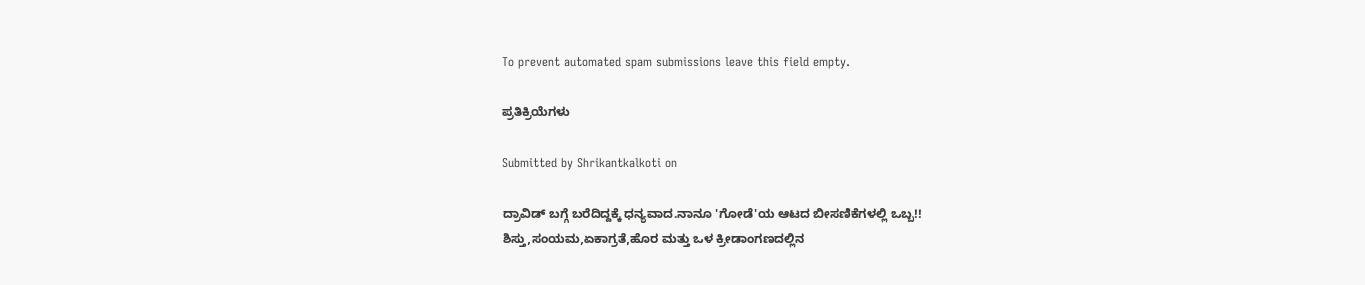To prevent automated spam submissions leave this field empty.

ಪ್ರತಿಕ್ರಿಯೆಗಳು

Submitted by Shrikantkalkoti on

ದ್ರಾವಿಡ್ ಬಗ್ಗೆ ಬರೆದಿದ್ದಕ್ಕೆ ಧನ್ಯವಾದ.ನಾನೂ 'ಗೋಡೆ'ಯ ಆಟದ ಬೀಸಣಿಕೆಗಳಲ್ಲಿ ಒಬ್ಬ!!
ಶಿಸ್ತು,ಸಂಯಮ,ಏಕಾಗ್ರತೆ,ಹೊರ ಮತ್ತು ಒಳ ಕ್ರೀಡಾಂಗಣದಲ್ಲಿನ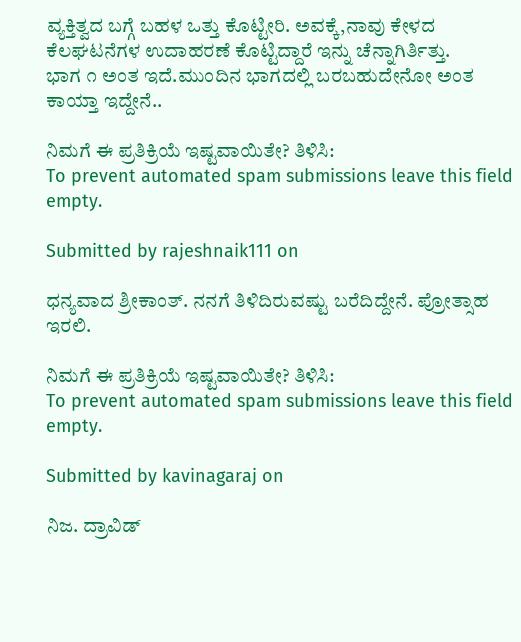ವ್ಯಕ್ತಿತ್ವದ ಬಗ್ಗೆ ಬಹಳ ಒತ್ತು ಕೊಟ್ಟೀರಿ. ಅವಕ್ಕೆ,ನಾವು ಕೇಳದ ಕೆಲಘಟನೆಗಳ ಉದಾಹರಣೆ ಕೊಟ್ಟಿದ್ದಾರೆ ಇನ್ನು ಚೆನ್ನಾಗಿರ್ತಿತ್ತು.
ಭಾಗ ೧ ಅಂತ ಇದೆ.ಮುಂದಿನ ಭಾಗದಲ್ಲಿ ಬರಬಹುದೇನೋ ಅಂತ ಕಾಯ್ತಾ ಇದ್ದೇನೆ..

ನಿಮಗೆ ಈ ಪ್ರತಿಕ್ರಿಯೆ ಇಷ್ಟವಾಯಿತೇ? ತಿಳಿಸಿ:
To prevent automated spam submissions leave this field empty.

Submitted by rajeshnaik111 on

ಧನ್ಯವಾದ ಶ್ರೀಕಾಂತ್. ನನಗೆ ತಿಳಿದಿರುವಷ್ಟು ಬರೆದಿದ್ದೇನೆ. ಪ್ರೋತ್ಸಾಹ ಇರಲಿ.

ನಿಮಗೆ ಈ ಪ್ರತಿಕ್ರಿಯೆ ಇಷ್ಟವಾಯಿತೇ? ತಿಳಿಸಿ:
To prevent automated spam submissions leave this field empty.

Submitted by kavinagaraj on

ನಿಜ. ದ್ರಾವಿಡ್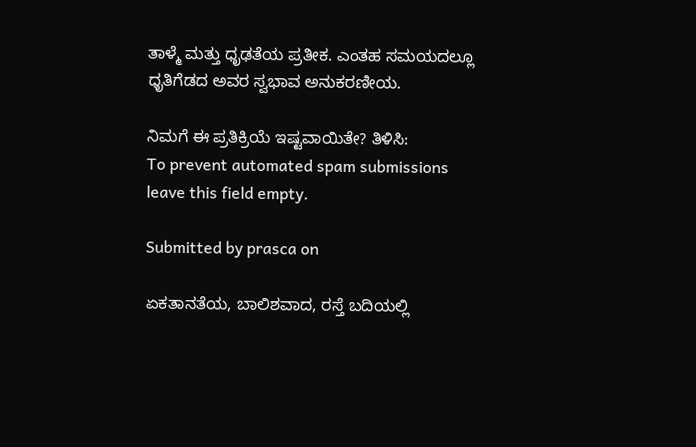ತಾಳ್ಮೆ ಮತ್ತು ಧೃಢತೆಯ ಪ್ರತೀಕ. ಎಂತಹ ಸಮಯದಲ್ಲೂ ಧೃತಿಗೆಡದ ಅವರ ಸ್ವಭಾವ ಅನುಕರಣೀಯ.

ನಿಮಗೆ ಈ ಪ್ರತಿಕ್ರಿಯೆ ಇಷ್ಟವಾಯಿತೇ? ತಿಳಿಸಿ:
To prevent automated spam submissions leave this field empty.

Submitted by prasca on

ಏಕತಾನತೆಯ, ಬಾಲಿಶವಾದ, ರಸ್ತೆ ಬದಿಯಲ್ಲಿ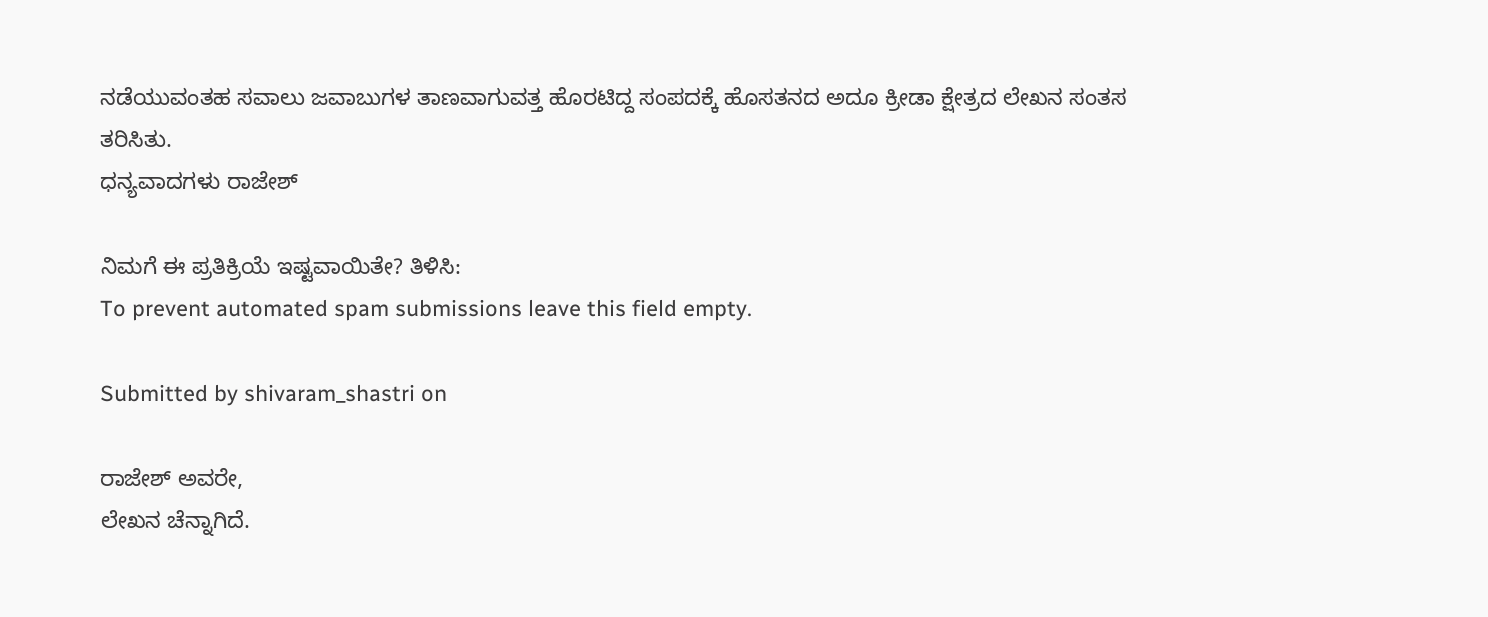ನಡೆಯುವಂತಹ ಸವಾಲು ಜವಾಬುಗಳ ತಾಣವಾಗುವತ್ತ ಹೊರಟಿದ್ದ ಸಂಪದಕ್ಕೆ ಹೊಸತನದ ಅದೂ ಕ್ರೀಡಾ ಕ್ಷೇತ್ರದ ಲೇಖನ ಸಂತಸ ತರಿಸಿತು.
ಧನ್ಯವಾದಗಳು ರಾಜೇಶ್

ನಿಮಗೆ ಈ ಪ್ರತಿಕ್ರಿಯೆ ಇಷ್ಟವಾಯಿತೇ? ತಿಳಿಸಿ:
To prevent automated spam submissions leave this field empty.

Submitted by shivaram_shastri on

ರಾಜೇಶ್ ಅವರೇ,
ಲೇಖನ ಚೆನ್ನಾಗಿದೆ.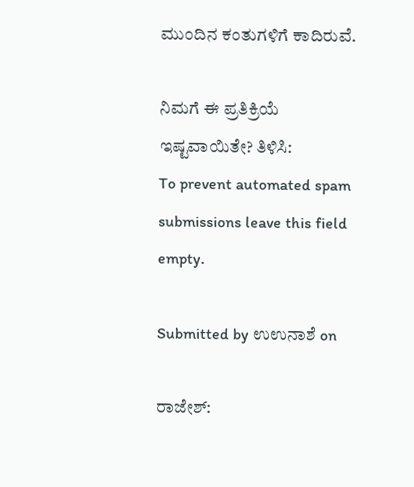ಮುಂದಿನ ಕಂತುಗಳಿಗೆ ಕಾದಿರುವೆ.

ನಿಮಗೆ ಈ ಪ್ರತಿಕ್ರಿಯೆ ಇಷ್ಟವಾಯಿತೇ? ತಿಳಿಸಿ:
To prevent automated spam submissions leave this field empty.

Submitted by ಉಉನಾಶೆ on

ರಾಜೇಶ್: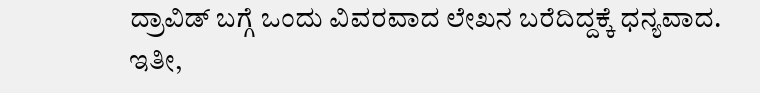ದ್ರಾವಿಡ್ ಬಗ್ಗೆ ಒಂದು ವಿವರವಾದ ಲೇಖನ ಬರೆದಿದ್ದಕ್ಕೆ ಧನ್ಯವಾದ.
ಇತೀ,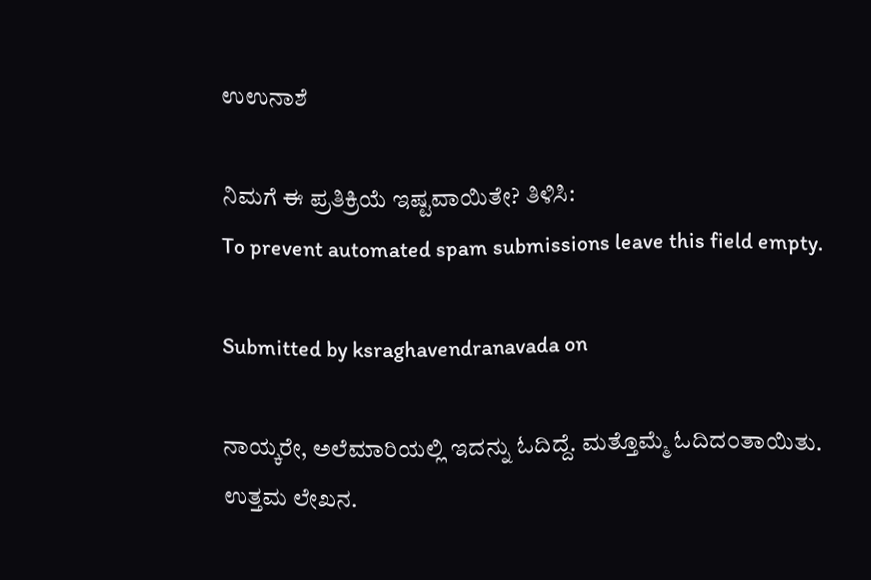ಉಉನಾಶೆ

ನಿಮಗೆ ಈ ಪ್ರತಿಕ್ರಿಯೆ ಇಷ್ಟವಾಯಿತೇ? ತಿಳಿಸಿ:
To prevent automated spam submissions leave this field empty.

Submitted by ksraghavendranavada on

ನಾಯ್ಕರೇ, ಅಲೆಮಾರಿಯಲ್ಲಿ ಇದನ್ನು ಓದಿದ್ದೆ. ಮತ್ತೊಮ್ಮೆ ಓದಿದ೦ತಾಯಿತು. ಉತ್ತಮ ಲೇಖನ.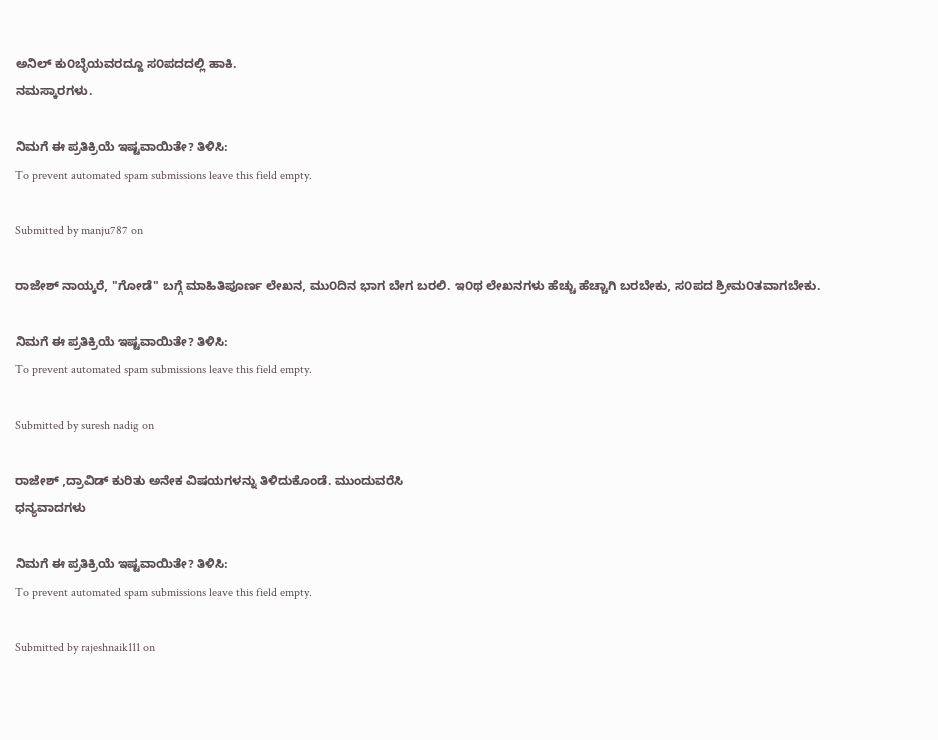ಅನಿಲ್ ಕು೦ಬ್ಳೆಯವರದ್ದೂ ಸ೦ಪದದಲ್ಲಿ ಹಾಕಿ.
ನಮಸ್ಕಾರಗಳು.

ನಿಮಗೆ ಈ ಪ್ರತಿಕ್ರಿಯೆ ಇಷ್ಟವಾಯಿತೇ? ತಿಳಿಸಿ:
To prevent automated spam submissions leave this field empty.

Submitted by manju787 on

ರಾಜೇಶ್ ನಾಯ್ಕರೆ, "ಗೋಡೆ" ಬಗ್ಗೆ ಮಾಹಿತಿಪೂರ್ಣ ಲೇಖನ, ಮು೦ದಿನ ಭಾಗ ಬೇಗ ಬರಲಿ. ಇ೦ಥ ಲೇಖನಗಳು ಹೆಚ್ಚು ಹೆಚ್ಚಾಗಿ ಬರಬೇಕು, ಸ೦ಪದ ಶ್ರೀಮ೦ತವಾಗಬೇಕು.

ನಿಮಗೆ ಈ ಪ್ರತಿಕ್ರಿಯೆ ಇಷ್ಟವಾಯಿತೇ? ತಿಳಿಸಿ:
To prevent automated spam submissions leave this field empty.

Submitted by suresh nadig on

ರಾಜೇಶ್ ,ದ್ರಾವಿಡ್ ಕುರಿತು ಅನೇಕ ವಿಷಯಗಳನ್ನು ತಿಳಿದುಕೊಂಡೆ. ಮುಂದುವರೆಸಿ
ಧನ್ಯವಾದಗಳು

ನಿಮಗೆ ಈ ಪ್ರತಿಕ್ರಿಯೆ ಇಷ್ಟವಾಯಿತೇ? ತಿಳಿಸಿ:
To prevent automated spam submissions leave this field empty.

Submitted by rajeshnaik111 on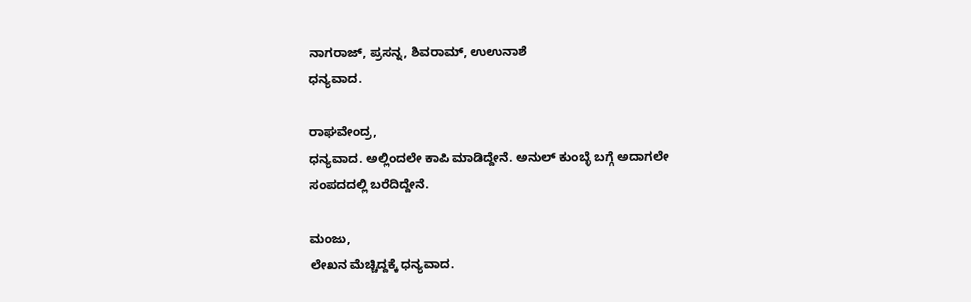ನಾಗರಾಜ್, ಪ್ರಸನ್ನ, ಶಿವರಾಮ್, ಉಉನಾಶೆ
ಧನ್ಯವಾದ.

ರಾಘವೇಂದ್ರ,
ಧನ್ಯವಾದ. ಅಲ್ಲಿಂದಲೇ ಕಾಪಿ ಮಾಡಿದ್ದೇನೆ. ಅನುಲ್ ಕುಂಬ್ಳೆ ಬಗ್ಗೆ ಅದಾಗಲೇ ಸಂಪದದಲ್ಲಿ ಬರೆದಿದ್ದೇನೆ.

ಮಂಜು,
ಲೇಖನ ಮೆಚ್ಚಿದ್ದಕ್ಕೆ ಧನ್ಯವಾದ.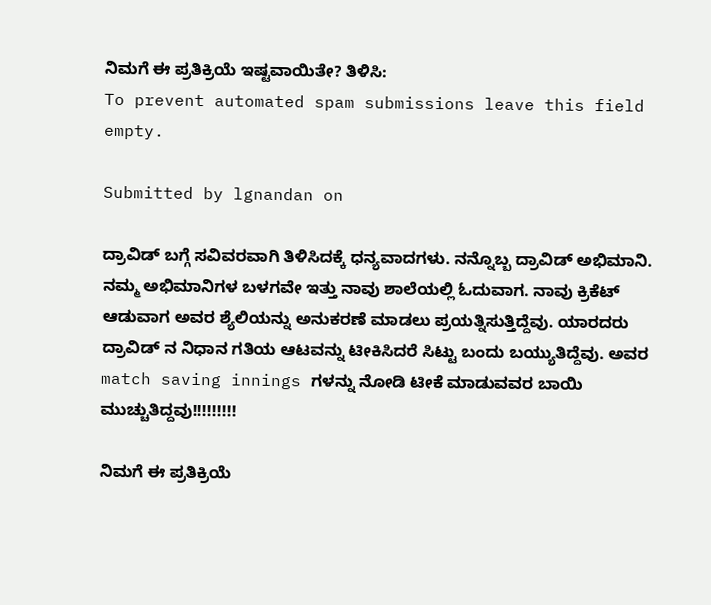ನಿಮಗೆ ಈ ಪ್ರತಿಕ್ರಿಯೆ ಇಷ್ಟವಾಯಿತೇ? ತಿಳಿಸಿ:
To prevent automated spam submissions leave this field empty.

Submitted by lgnandan on

ದ್ರಾವಿಡ್ ಬಗ್ಗೆ ಸವಿವರವಾಗಿ ತಿಳಿಸಿದಕ್ಕೆ ಧನ್ಯವಾದಗಳು. ನನ್ನೊಬ್ಬ ದ್ರಾವಿಡ್ ಅಭಿಮಾನಿ. ನಮ್ಮ ಅಭಿಮಾನಿಗಳ ಬಳಗವೇ ಇತ್ತು ನಾವು ಶಾಲೆಯಲ್ಲಿ ಓದುವಾಗ. ನಾವು ಕ್ರಿಕೆಟ್ ಆಡುವಾಗ ಅವರ ಶ್ಯೆಲಿಯನ್ನು ಅನುಕರಣೆ ಮಾಡಲು ಪ್ರಯತ್ನಿಸುತ್ತಿದ್ದೆವು. ಯಾರದರು ದ್ರಾವಿಡ್ ನ ನಿಧಾನ ಗತಿಯ ಆಟವನ್ನು ಟೀಕಿಸಿದರೆ ಸಿಟ್ಟು ಬಂದು ಬಯ್ಯುತಿದ್ದೆವು. ಅವರ match saving innings ಗಳನ್ನು ನೋಡಿ ಟೀಕೆ ಮಾಡುವವರ ಬಾಯಿ ಮುಚ್ಚುತಿದ್ದವು!!!!!!!!!

ನಿಮಗೆ ಈ ಪ್ರತಿಕ್ರಿಯೆ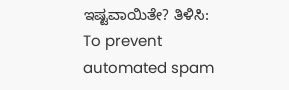ಇಷ್ಟವಾಯಿತೇ? ತಿಳಿಸಿ:
To prevent automated spam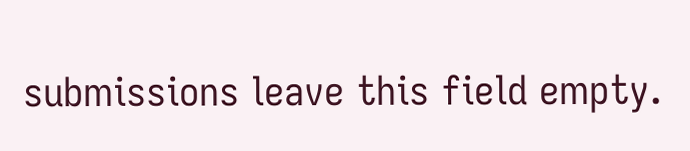submissions leave this field empty.